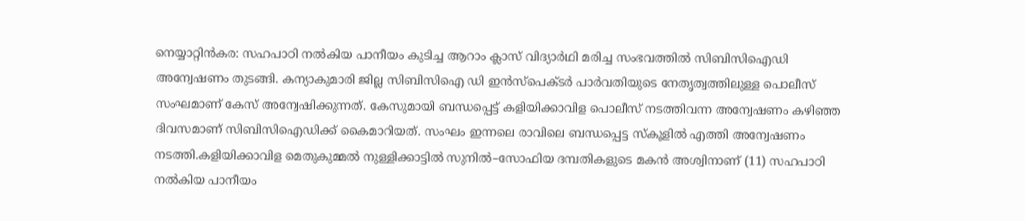നെയ്യാറ്റിൻകര: സഹപാഠി നൽകിയ പാനീയം കുടിച്ച ആറാം ക്ലാസ് വിദ്യാർഥി മരിച്ച സംഭവത്തിൽ സിബിസിഐഡി അന്വേഷണം തുടങ്ങി. കന്യാകുമാരി ജില്ല സിബിസിഐ ഡി ഇൻസ്പെക്ടർ പാർവതിയുടെ നേതൃത്വത്തിലുള്ള പൊലീസ് സംഘമാണ് കേസ് അന്വേഷിക്കുന്നത്. കേസുമായി ബന്ധപ്പെട്ട് കളിയിക്കാവിള പൊലീസ് നടത്തിവന്ന അന്വേഷണം കഴിഞ്ഞ ദിവസമാണ് സിബിസിഐഡിക്ക് കൈമാറിയത്. സംഘം ഇന്നലെ രാവിലെ ബന്ധപ്പെട്ട സ്കൂളിൽ എത്തി അന്വേഷണം നടത്തി.കളിയിക്കാവിള മെതുകുമ്മൽ നുള്ളിക്കാട്ടിൽ സുനിൽ–സോഫിയ ദമ്പതികളുടെ മകൻ അശ്വിനാണ് (11) സഹപാഠി നൽകിയ പാനീയം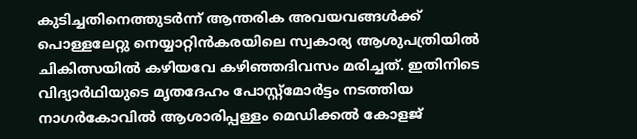കുടിച്ചതിനെത്തുടർന്ന് ആന്തരിക അവയവങ്ങൾക്ക് പൊള്ളലേറ്റു നെയ്യാറ്റിൻകരയിലെ സ്വകാര്യ ആശുപത്രിയിൽ ചികിത്സയിൽ കഴിയവേ കഴിഞ്ഞദിവസം മരിച്ചത്. ഇതിനിടെ വിദ്യാർഥിയുടെ മൃതദേഹം പോസ്റ്റ്മോർട്ടം നടത്തിയ നാഗർകോവിൽ ആശാരിപ്പള്ളം മെഡിക്കൽ കോളജ്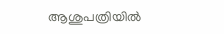ആശുപത്രിയിൽ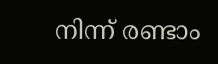നിന്ന് രണ്ടാം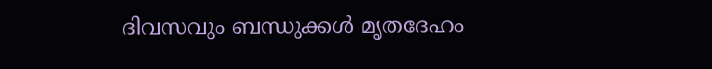ദിവസവും ബന്ധുക്കൾ മൃതദേഹം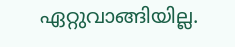ഏറ്റുവാങ്ങിയില്ല.